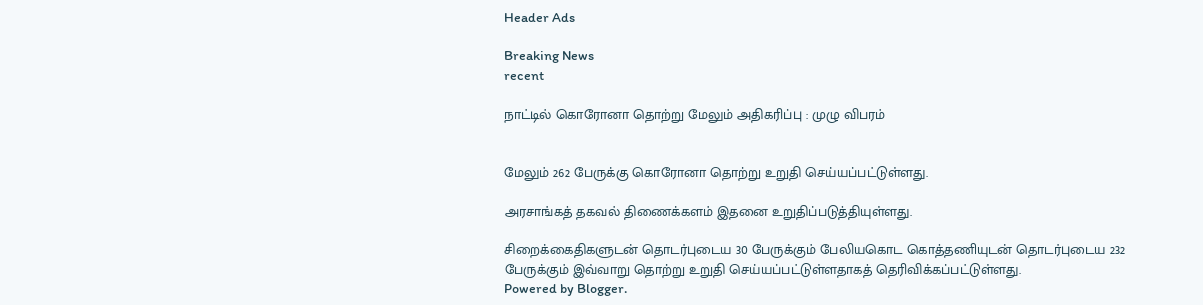Header Ads

Breaking News
recent

நாட்டில் கொரோனா தொற்று மேலும் அதிகரிப்பு : முழு விபரம்


மேலும் 262 பேருக்கு கொரோனா தொற்று உறுதி செய்யப்பட்டுள்ளது.

அரசாங்கத் தகவல் திணைக்களம் இதனை உறுதிப்படுத்தியுள்ளது.

சிறைக்கைதிகளுடன் தொடர்புடைய 30 பேருக்கும் பேலியகொட கொத்தணியுடன் தொடர்புடைய 232 பேருக்கும் இவ்வாறு தொற்று உறுதி செய்யப்பட்டுள்ளதாகத் தெரிவிக்கப்பட்டுள்ளது.
Powered by Blogger.